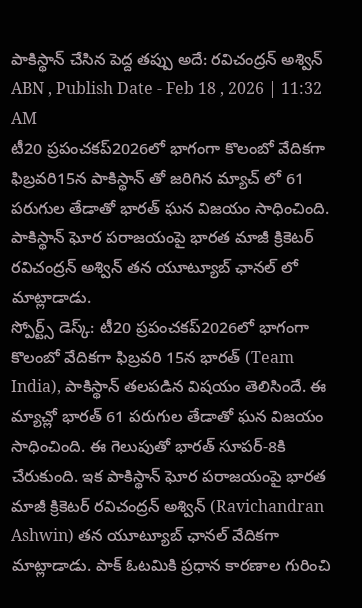పాకిస్థాన్ చేసిన పెద్ద తప్పు అదే: రవిచంద్రన్ అశ్విన్
ABN , Publish Date - Feb 18 , 2026 | 11:32 AM
టీ20 ప్రపంచకప్2026లో భాగంగా కొలంబో వేదికగా ఫిబ్రవరి15న పాకిస్థాన్ తో జరిగిన మ్యాచ్ లో 61 పరుగుల తేడాతో భారత్ ఘన విజయం సాధించింది. పాకిస్థాన్ ఘోర పరాజయంపై భారత మాజీ క్రికెటర్ రవిచంద్రన్ అశ్విన్ తన యూట్యూబ్ ఛానల్ లో మాట్లాడాడు.
స్పోర్ట్స్ డెస్క్: టీ20 ప్రపంచకప్2026లో భాగంగా కొలంబో వేదికగా ఫిబ్రవరి 15న భారత్ (Team India), పాకిస్థాన్ తలపడిన విషయం తెలిసిందే. ఈ మ్యాచ్లో భారత్ 61 పరుగుల తేడాతో ఘన విజయం సాధించింది. ఈ గెలుపుతో భారత్ సూపర్-8కి చేరుకుంది. ఇక పాకిస్థాన్ ఘోర పరాజయంపై భారత మాజీ క్రికెటర్ రవిచంద్రన్ అశ్విన్ (Ravichandran Ashwin) తన యూట్యూబ్ ఛానల్ వేదికగా మాట్లాడాడు. పాక్ ఓటమికి ప్రధాన కారణాల గురించి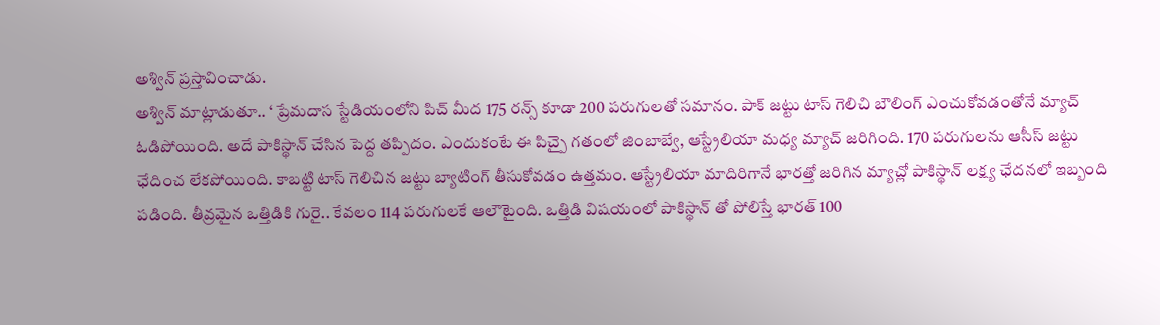అశ్విన్ ప్రస్తావించాడు.
అశ్విన్ మాట్లాడుతూ.. ‘ ప్రేమదాస స్టేడియంలోని పిచ్ మీద 175 రన్స్ కూడా 200 పరుగులతో సమానం. పాక్ జట్టు టాస్ గెలిచి బౌలింగ్ ఎంచుకోవడంతోనే మ్యాచ్ ఓడిపోయింది. అదే పాకిస్థాన్ చేసిన పెద్ద తప్పిదం. ఎందుకంటే ఈ పిచ్పై గతంలో జింబాబ్వే, ఆస్ట్రేలియా మధ్య మ్యాచ్ జరిగింది. 170 పరుగులను ఆసీస్ జట్టు ఛేదించ లేకపోయింది. కాబట్టి టాస్ గెలిచిన జట్టు బ్యాటింగ్ తీసుకోవడం ఉత్తమం. ఆస్ట్రేలియా మాదిరిగానే భారత్తో జరిగిన మ్యాచ్లో పాకిస్థాన్ లక్ష్య ఛేదనలో ఇబ్బంది పడింది. తీవ్రమైన ఒత్తిడికి గురై.. కేవలం 114 పరుగులకే ఆలౌటైంది. ఒత్తిడి విషయంలో పాకిస్థాన్ తో పోలిస్తే భారత్ 100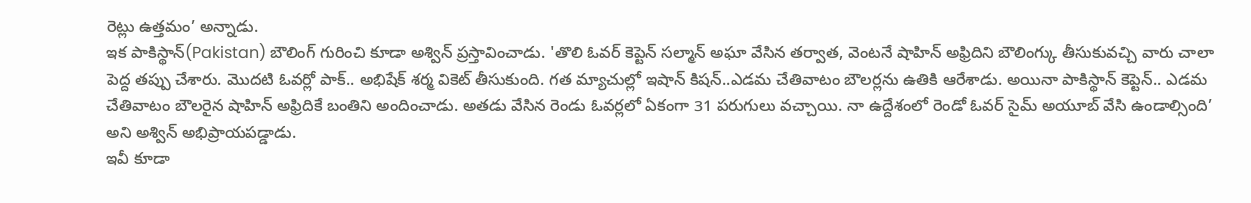రెట్లు ఉత్తమం’ అన్నాడు.
ఇక పాకిస్థాన్(Pakistan) బౌలింగ్ గురించి కూడా అశ్విన్ ప్రస్తావించాడు. 'తొలి ఓవర్ కెప్టెన్ సల్మాన్ అఘా వేసిన తర్వాత, వెంటనే షాహిన్ అఫ్రిదిని బౌలింగ్కు తీసుకువచ్చి వారు చాలా పెద్ద తప్పు చేశారు. మొదటి ఓవర్లో పాక్.. అభిషేక్ శర్మ వికెట్ తీసుకుంది. గత మ్యాచుల్లో ఇషాన్ కిషన్..ఎడమ చేతివాటం బౌలర్లను ఉతికి ఆరేశాడు. అయినా పాకిస్థాన్ కెప్టెన్.. ఎడమ చేతివాటం బౌలరైన షాహిన్ అఫ్రిదికే బంతిని అందించాడు. అతడు వేసిన రెండు ఓవర్లలో ఏకంగా 31 పరుగులు వచ్చాయి. నా ఉద్దేశంలో రెండో ఓవర్ సైమ్ అయూబ్ వేసి ఉండాల్సింది’ అని అశ్విన్ అభిప్రాయపడ్డాడు.
ఇవీ కూడా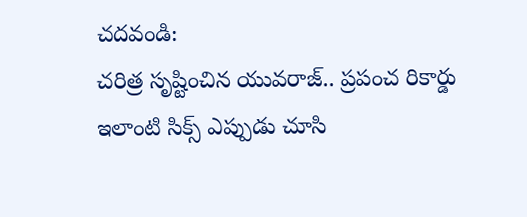చదవండి:
చరిత్ర సృష్టించిన యువరాజ్.. ప్రపంచ రికార్డు
ఇలాంటి సిక్స్ ఎప్పుడు చూసి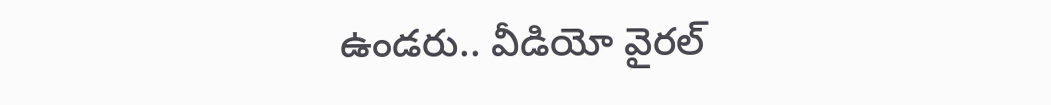ఉండరు.. వీడియో వైరల్